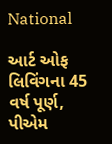National

આર્ટ ઓફ લિવિંગના 45 વર્ષ પૂર્ણ, પીએમ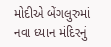મોદીએ બેંગલુરુમાં નવા ધ્યાન મંદિરનું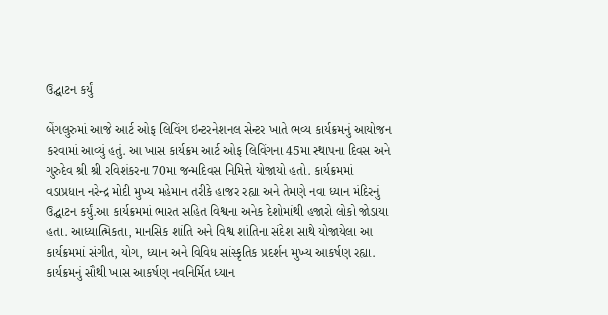ઉદ્ઘાટન કર્યું

બેંગલુરુમાં આજે આર્ટ ઓફ લિવિંગ ઇન્ટરનેશનલ સેન્ટર ખાતે ભવ્ય કાર્યક્રમનું આયોજન કરવામાં આવ્યું હતું. આ ખાસ કાર્યક્રમ આર્ટ ઓફ લિવિંગના 45મા સ્થાપના દિવસ અને ગુરુદેવ શ્રી શ્રી રવિશંકરના 70મા જન્મદિવસ નિમિત્તે યોજાયો હતો. કાર્યક્રમમાં વડાપ્રધાન નરેન્દ્ર મોદી મુખ્ય મહેમાન તરીકે હાજર રહ્યા અને તેમણે નવા ધ્યાન મંદિરનું ઉદ્ઘાટન કર્યું.આ કાર્યક્રમમાં ભારત સહિત વિશ્વના અનેક દેશોમાંથી હજારો લોકો જોડાયા હતા. આધ્યાત્મિકતા, માનસિક શાંતિ અને વિશ્વ શાંતિના સંદેશ સાથે યોજાયેલા આ કાર્યક્રમમાં સંગીત, યોગ, ધ્યાન અને વિવિધ સાંસ્કૃતિક પ્રદર્શન મુખ્ય આકર્ષણ રહ્યા. કાર્યક્રમનું સૌથી ખાસ આકર્ષણ નવનિર્મિત ધ્યાન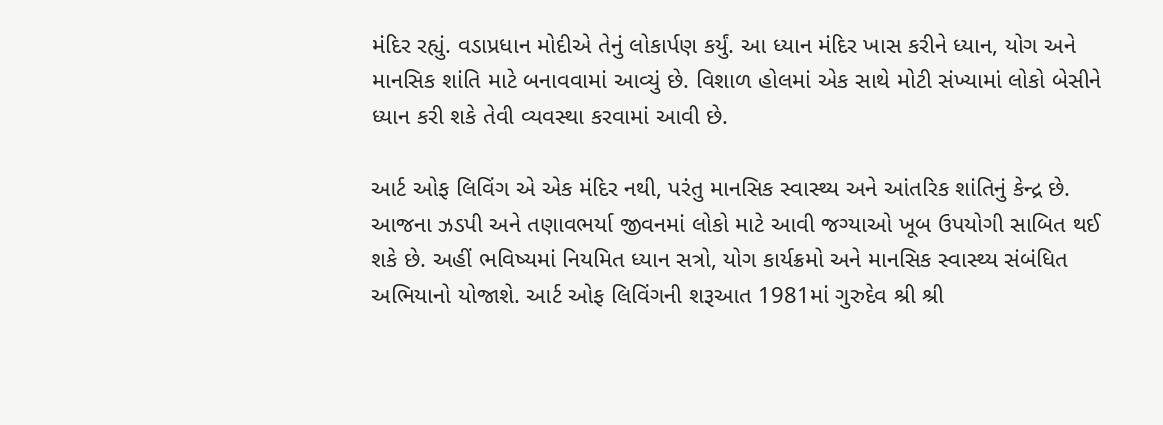મંદિર રહ્યું. વડાપ્રધાન મોદીએ તેનું લોકાર્પણ કર્યું. આ ધ્યાન મંદિર ખાસ કરીને ધ્યાન, યોગ અને માનસિક શાંતિ માટે બનાવવામાં આવ્યું છે. વિશાળ હોલમાં એક સાથે મોટી સંખ્યામાં લોકો બેસીને ધ્યાન કરી શકે તેવી વ્યવસ્થા કરવામાં આવી છે.

આર્ટ ઓફ લિવિંગ એ એક મંદિર નથી, પરંતુ માનસિક સ્વાસ્થ્ય અને આંતરિક શાંતિનું કેન્દ્ર છે. આજના ઝડપી અને તણાવભર્યા જીવનમાં લોકો માટે આવી જગ્યાઓ ખૂબ ઉપયોગી સાબિત થઈ શકે છે. અહીં ભવિષ્યમાં નિયમિત ધ્યાન સત્રો, યોગ કાર્યક્રમો અને માનસિક સ્વાસ્થ્ય સંબંધિત અભિયાનો યોજાશે. આર્ટ ઓફ લિવિંગની શરૂઆત 1981માં ગુરુદેવ શ્રી શ્રી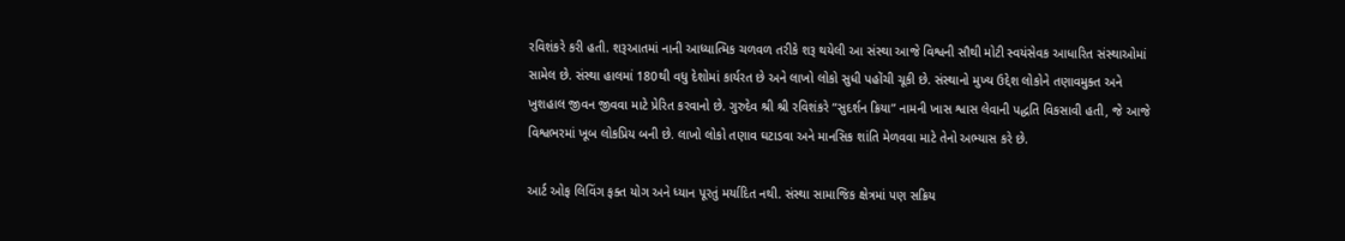રવિશંકરે કરી હતી. શરૂઆતમાં નાની આધ્યાત્મિક ચળવળ તરીકે શરૂ થયેલી આ સંસ્થા આજે વિશ્વની સૌથી મોટી સ્વયંસેવક આધારિત સંસ્થાઓમાં સામેલ છે. સંસ્થા હાલમાં 180થી વધુ દેશોમાં કાર્યરત છે અને લાખો લોકો સુધી પહોંચી ચૂકી છે. સંસ્થાનો મુખ્ય ઉદ્દેશ લોકોને તણાવમુક્ત અને ખુશહાલ જીવન જીવવા માટે પ્રેરિત કરવાનો છે. ગુરુદેવ શ્રી શ્રી રવિશંકરે “સુદર્શન ક્રિયા” નામની ખાસ શ્વાસ લેવાની પદ્ધતિ વિકસાવી હતી, જે આજે વિશ્વભરમાં ખૂબ લોકપ્રિય બની છે. લાખો લોકો તણાવ ઘટાડવા અને માનસિક શાંતિ મેળવવા માટે તેનો અભ્યાસ કરે છે.

આર્ટ ઓફ લિવિંગ ફક્ત યોગ અને ધ્યાન પૂરતું મર્યાદિત નથી. સંસ્થા સામાજિક ક્ષેત્રમાં પણ સક્રિય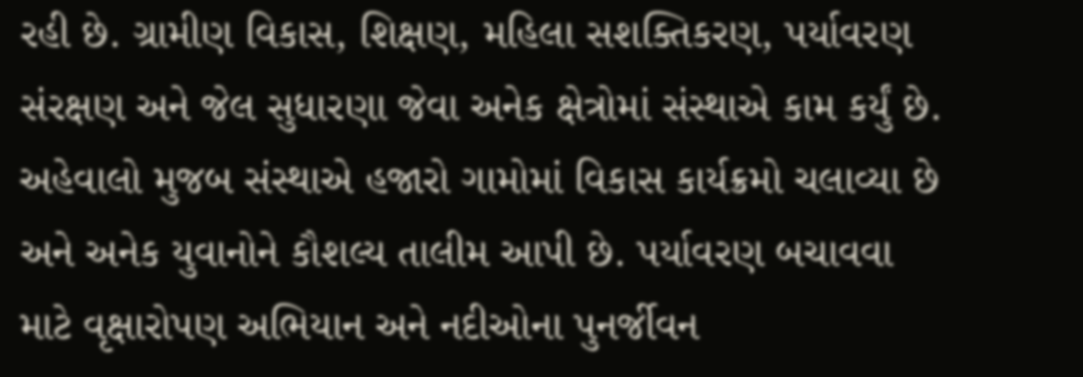રહી છે. ગ્રામીણ વિકાસ, શિક્ષણ, મહિલા સશક્તિકરણ, પર્યાવરણ સંરક્ષણ અને જેલ સુધારણા જેવા અનેક ક્ષેત્રોમાં સંસ્થાએ કામ કર્યું છે. અહેવાલો મુજબ સંસ્થાએ હજારો ગામોમાં વિકાસ કાર્યક્રમો ચલાવ્યા છે અને અનેક યુવાનોને કૌશલ્ય તાલીમ આપી છે. પર્યાવરણ બચાવવા માટે વૃક્ષારોપણ અભિયાન અને નદીઓના પુનર્જીવન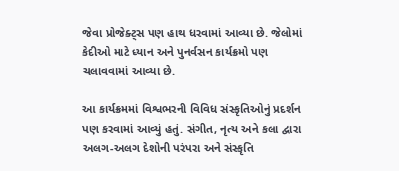જેવા પ્રોજેક્ટ્સ પણ હાથ ધરવામાં આવ્યા છે. જેલોમાં કેદીઓ માટે ધ્યાન અને પુનર્વસન કાર્યક્રમો પણ ચલાવવામાં આવ્યા છે.

આ કાર્યક્રમમાં વિશ્વભરની વિવિધ સંસ્કૃતિઓનું પ્રદર્શન પણ કરવામાં આવ્યું હતું. સંગીત, નૃત્ય અને કલા દ્વારા અલગ-અલગ દેશોની પરંપરા અને સંસ્કૃતિ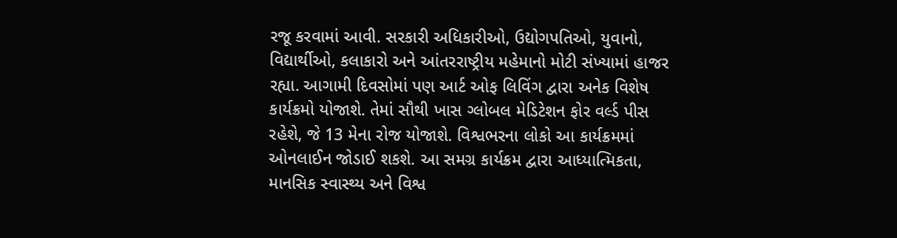રજૂ કરવામાં આવી. સરકારી અધિકારીઓ, ઉદ્યોગપતિઓ, યુવાનો, વિદ્યાર્થીઓ, કલાકારો અને આંતરરાષ્ટ્રીય મહેમાનો મોટી સંખ્યામાં હાજર રહ્યા. આગામી દિવસોમાં પણ આર્ટ ઓફ લિવિંગ દ્વારા અનેક વિશેષ કાર્યક્રમો યોજાશે. તેમાં સૌથી ખાસ ગ્લોબલ મેડિટેશન ફોર વર્લ્ડ પીસ રહેશે, જે 13 મેના રોજ યોજાશે. વિશ્વભરના લોકો આ કાર્યક્રમમાં ઓનલાઈન જોડાઈ શકશે. આ સમગ્ર કાર્યક્રમ દ્વારા આધ્યાત્મિકતા, માનસિક સ્વાસ્થ્ય અને વિશ્વ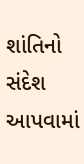શાંતિનો સંદેશ આપવામાં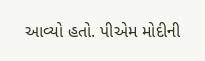આવ્યો હતો. પીએમ મોદીની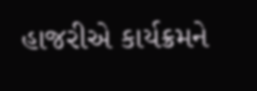હાજરીએ કાર્યક્રમને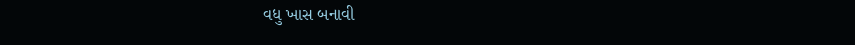વધુ ખાસ બનાવી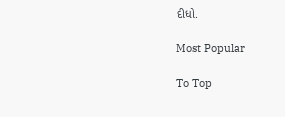દીધો.

Most Popular

To Top